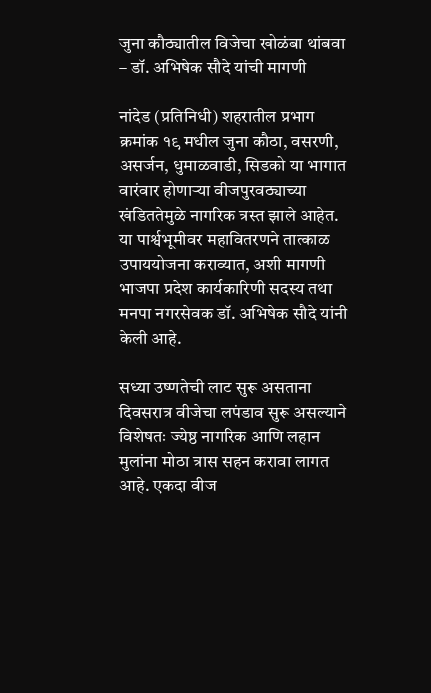जुना कौठ्यातील विजेचा खोळंबा थांबवा – डॉ. अभिषेक सौदे यांची मागणी

नांदेड (प्रतिनिधी) शहरातील प्रभाग क्रमांक १९ मधील जुना कौठा, वसरणी, असर्जन, धुमाळवाडी, सिडको या भागात वारंवार होणाऱ्या वीजपुरवठ्याच्या खंडिततेमुळे नागरिक त्रस्त झाले आहेत. या पार्श्वभूमीवर महावितरणने तात्काळ उपाययोजना कराव्यात, अशी मागणी भाजपा प्रदेश कार्यकारिणी सदस्य तथा मनपा नगरसेवक डॉ. अभिषेक सौदे यांनी केली आहे.

सध्या उष्णतेची लाट सुरू असताना दिवसरात्र वीजेचा लपंडाव सुरू असल्याने विशेषतः ज्येष्ठ नागरिक आणि लहान मुलांना मोठा त्रास सहन करावा लागत आहे. एकदा वीज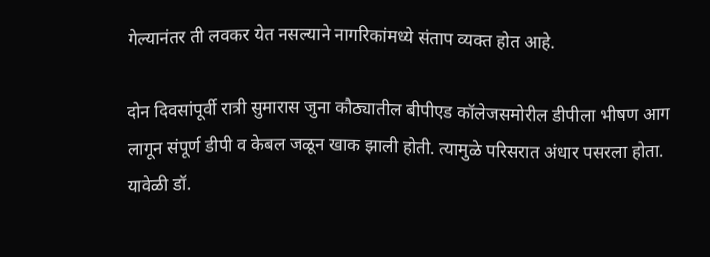गेल्यानंतर ती लवकर येत नसल्याने नागरिकांमध्ये संताप व्यक्त होत आहे.

दोन दिवसांपूर्वी रात्री सुमारास जुना कौठ्यातील बीपीएड कॉलेजसमोरील डीपीला भीषण आग लागून संपूर्ण डीपी व केबल जळून खाक झाली होती. त्यामुळे परिसरात अंधार पसरला होता. यावेळी डॉ.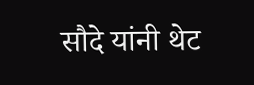सौदे यांनी थेट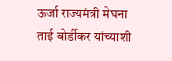ऊर्जा राज्यमंत्री मेघना ताई बोर्डीकर यांच्याशी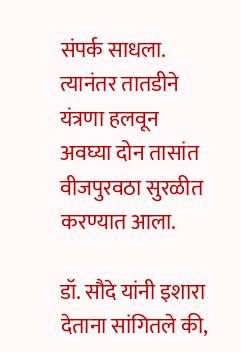संपर्क साधला. त्यानंतर तातडीने यंत्रणा हलवून अवघ्या दोन तासांत वीजपुरवठा सुरळीत करण्यात आला.

डॉ. सौदे यांनी इशारा देताना सांगितले की,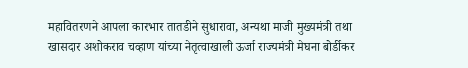महावितरणने आपला कारभार तातडीने सुधारावा, अन्यथा माजी मुख्यमंत्री तथा खासदार अशोकराव चव्हाण यांच्या नेतृत्वाखाली ऊर्जा राज्यमंत्री मेघना बोर्डीकर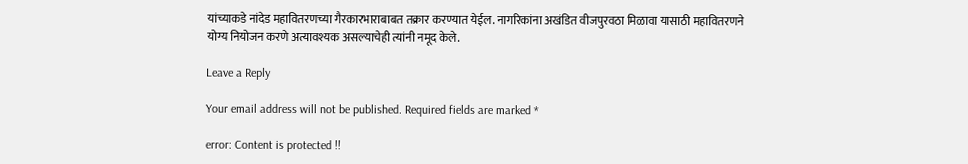यांच्याकडे नांदेड महावितरणच्या गैरकारभाराबाबत तक्रार करण्यात येईल. नागरिकांना अखंडित वीजपुरवठा मिळावा यासाठी महावितरणने योग्य नियोजन करणे अत्यावश्यक असल्याचेही त्यांनी नमूद केले.

Leave a Reply

Your email address will not be published. Required fields are marked *

error: Content is protected !!